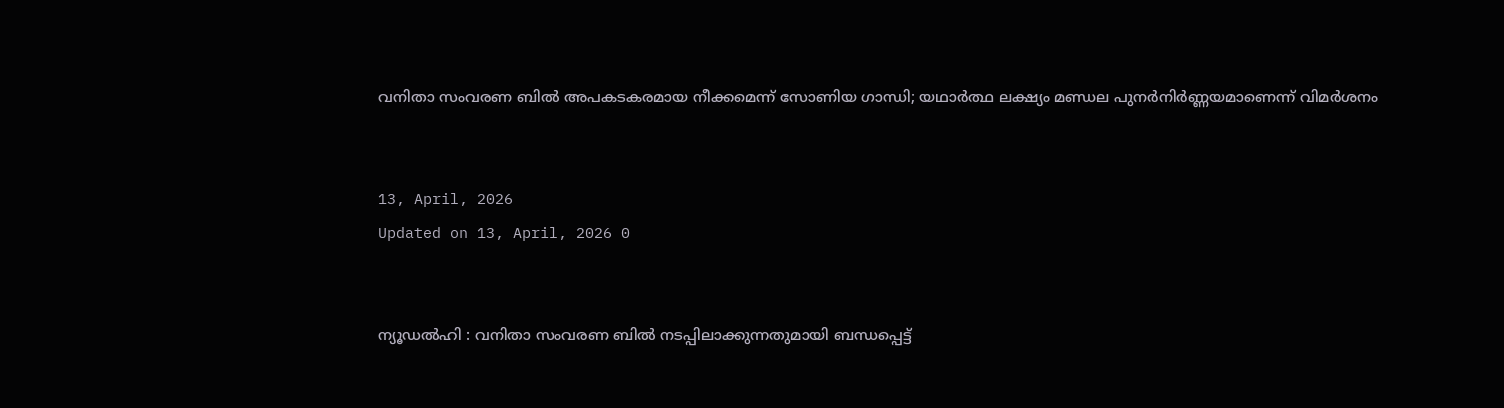വനിതാ സംവരണ ബിൽ അപകടകരമായ നീക്കമെന്ന് സോണിയ ഗാന്ധി; യഥാർത്ഥ ലക്ഷ്യം മണ്ഡല പുനർനിർണ്ണയമാണെന്ന് വിമർശനം


13, April, 2026
Updated on 13, April, 2026 0


ന്യൂഡൽഹി : വനിതാ സംവരണ ബിൽ നടപ്പിലാക്കുന്നതുമായി ബന്ധപ്പെട്ട്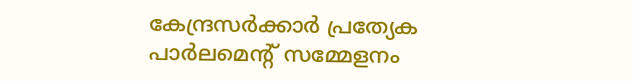കേന്ദ്രസർക്കാർ പ്രത്യേക പാർലമെന്റ് സമ്മേളനം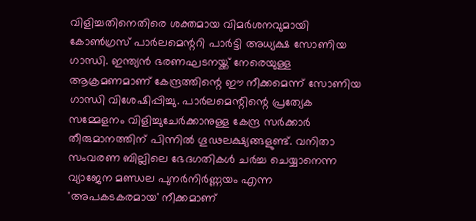വിളിച്ചതിനെതിരെ ശക്തമായ വിമർശനവുമായി കോൺഗ്രസ് പാർലമെന്ററി പാർട്ടി അധ്യക്ഷ സോണിയ ഗാന്ധി. ഇന്ത്യൻ ഭരണഘടനയ്ക്ക് നേരെയുള്ള ആക്രമണമാണ് കേന്ദ്രത്തിന്റെ ഈ നീക്കമെന്ന് സോണിയ ഗാന്ധി വിശേഷിപ്പിച്ചു. പാർലമെന്റിന്റെ പ്രത്യേക സമ്മേളനം വിളിച്ചുചേർക്കാനുള്ള കേന്ദ്ര സർക്കാർ തീരുമാനത്തിന് പിന്നിൽ ഗൂഢലക്ഷ്യങ്ങളുണ്ട്. വനിതാ സംവരണ ബില്ലിലെ ഭേദഗതികൾ ചർച്ച ചെയ്യാനെന്ന വ്യാജേന മണ്ഡല പുനർനിർണ്ണയം എന്ന 'അപകടകരമായ' നീക്കമാണ്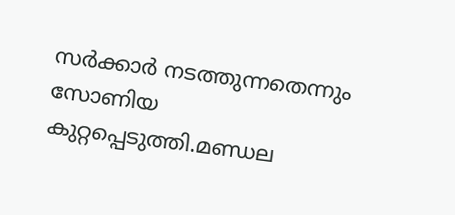സർക്കാർ നടത്തുന്നതെന്നും സോണിയ കുറ്റപ്പെടുത്തി.മണ്ഡല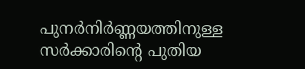പുനർനിർണ്ണയത്തിനുള്ള സർക്കാരിന്റെ പുതിയ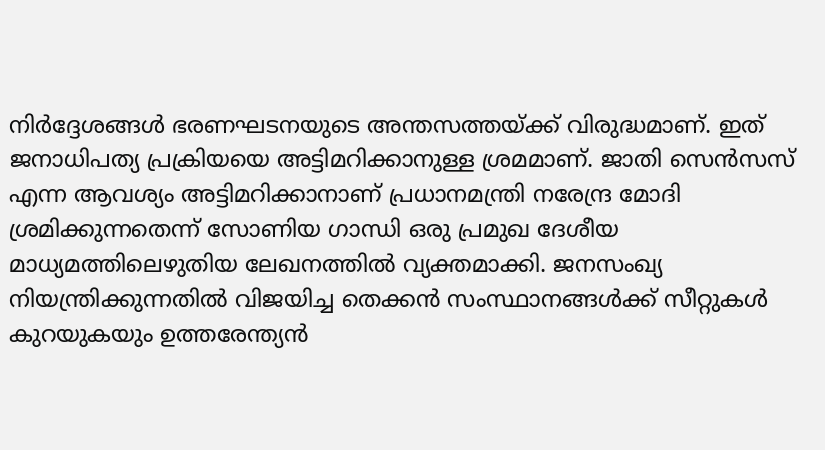നിർദ്ദേശങ്ങൾ ഭരണഘടനയുടെ അന്തസത്തയ്ക്ക് വിരുദ്ധമാണ്. ഇത് ജനാധിപത്യ പ്രക്രിയയെ അട്ടിമറിക്കാനുള്ള ശ്രമമാണ്. ജാതി സെൻസസ് എന്ന ആവശ്യം അട്ടിമറിക്കാനാണ് പ്രധാനമന്ത്രി നരേന്ദ്ര മോദി ശ്രമിക്കുന്നതെന്ന് സോണിയ ഗാന്ധി ഒരു പ്രമുഖ ദേശീയ മാധ്യമത്തിലെഴുതിയ ലേഖനത്തിൽ വ്യക്തമാക്കി. ജനസംഖ്യ നിയന്ത്രിക്കുന്നതിൽ വിജയിച്ച തെക്കൻ സംസ്ഥാനങ്ങൾക്ക് സീറ്റുകൾ കുറയുകയും ഉത്തരേന്ത്യൻ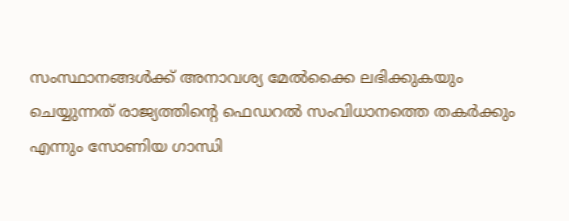സംസ്ഥാനങ്ങൾക്ക് അനാവശ്യ മേൽക്കൈ ലഭിക്കുകയും ചെയ്യുന്നത് രാജ്യത്തിന്റെ ഫെഡറൽ സംവിധാനത്തെ തകർക്കും എന്നും സോണിയ ഗാന്ധി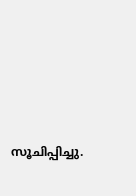സൂചിപ്പിച്ചു.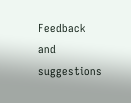Feedback and suggestions